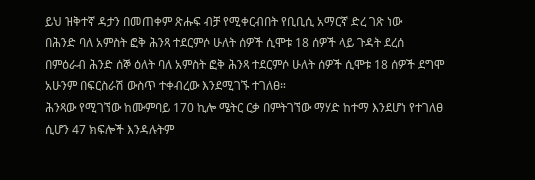ይህ ዝቅተኛ ዳታን በመጠቀም ጽሑፍ ብቻ የሚቀርብበት የቢቢሲ አማርኛ ድረ ገጽ ነው
በሕንድ ባለ አምስት ፎቅ ሕንጻ ተደርምሶ ሁለት ሰዎች ሲሞቱ 18 ሰዎች ላይ ጉዳት ደረሰ
በምዕራብ ሕንድ ሰኞ ዕለት ባለ አምስት ፎቅ ሕንጻ ተደርምሶ ሁለት ሰዎች ሲሞቱ 18 ሰዎች ደግሞ አሁንም በፍርስራሽ ውስጥ ተቀብረው እንደሚገኙ ተገለፀ።
ሕንጻው የሚገኘው ከሙምባይ 170 ኪሎ ሜትር ርቃ በምትገኘው ማሃድ ከተማ እንደሆነ የተገለፀ ሲሆን 47 ክፍሎች እንዳሉትም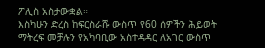ፖሊስ አስታውቋል።
እስካሁን ድረስ ከፍርስራሹ ውስጥ የ60 ሰዎችን ሕይወት ማትረፍ መቻሉን የአካባቢው አስተዳዳር ለአገር ውስጥ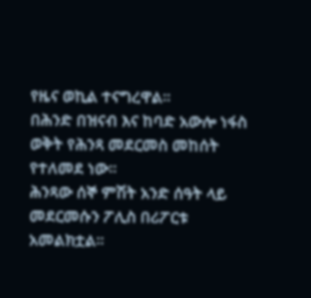የዜና ወኪል ተናግረዋል።
በሕንድ በዝናብ እና ከባድ አውሎ ነፋስ ወቅት የሕንጻ መደርመስ መከሰት የተለመደ ነው።
ሕንጻው ሰኞ ምሽት አንድ ሰዓት ላይ መደርመሱን ፖሊስ በሪፖርቱ አመልክቷል።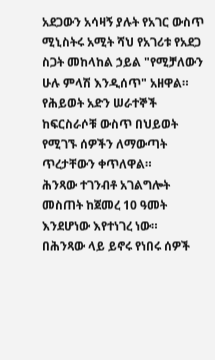አደጋውን አሳዛኝ ያሉት የአገር ውስጥ ሚኒስትሩ አሚት ሻህ የአገሪቱ የአደጋ ስጋት መከላከል ኃይል "የሚቻለውን ሁሉ ምላሽ እንዲሰጥ" አዘዋል።
የሕይወት አድን ሠራተኞች ከፍርስራሶቹ ውስጥ በህይወት የሚገኙ ሰዎችን ለማውጣት ጥረታቸውን ቀጥለዋል።
ሕንጻው ተገንብቶ አገልግሎት መስጠት ከጀመረ 10 ዓመት እንደሆነው እየተነገረ ነው።
በሕንጻው ላይ ይኖሩ የነበሩ ሰዎች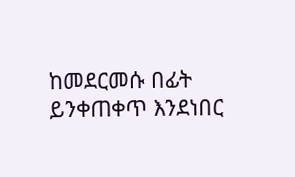ከመደርመሱ በፊት ይንቀጠቀጥ እንደነበር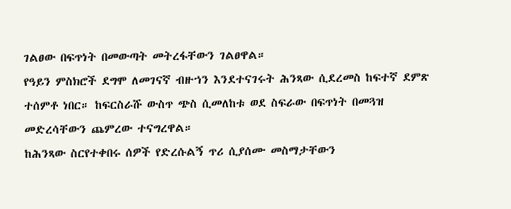ገልፀው በፍጥነት በመውጣት መትረፋቸውን ገልፀዋል።
የዓይን ምስክሮች ደግሞ ለመገናኛ ብዙኀን እንደተናገሩት ሕንጻው ሲደረመስ ከፍተኛ ደምጽ ተሰምቶ ነበር። ከፍርስራሹ ውስጥ ጭስ ሲመለከቱ ወደ ስፍራው በፍጥነት በመጓዝ መድረሳቸውን ጨምረው ተናግረዋል።
ከሕንጻው ስርየተቀበሩ ሰዎች የድረሱልኝ ጥሪ ሲያሰሙ መስማታቸውን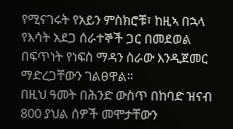የሚናገሩት የአይን ምስክሮቹ፣ ከዚኣ በኋላ የእሳት አደጋ ሰራተኞች ጋር በመደወል በፍጥነት የነፍስ ማዳን ስራው እንዲጀመር ማድረጋቸውን ገልፀዋል።
በዚህ ዓመት በሕንድ ውስጥ በከባድ ዝናብ 800 ያህል ሰዎች መሞታቸውን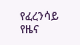የፈረንሳይ የዜና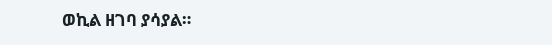ወኪል ዘገባ ያሳያል።